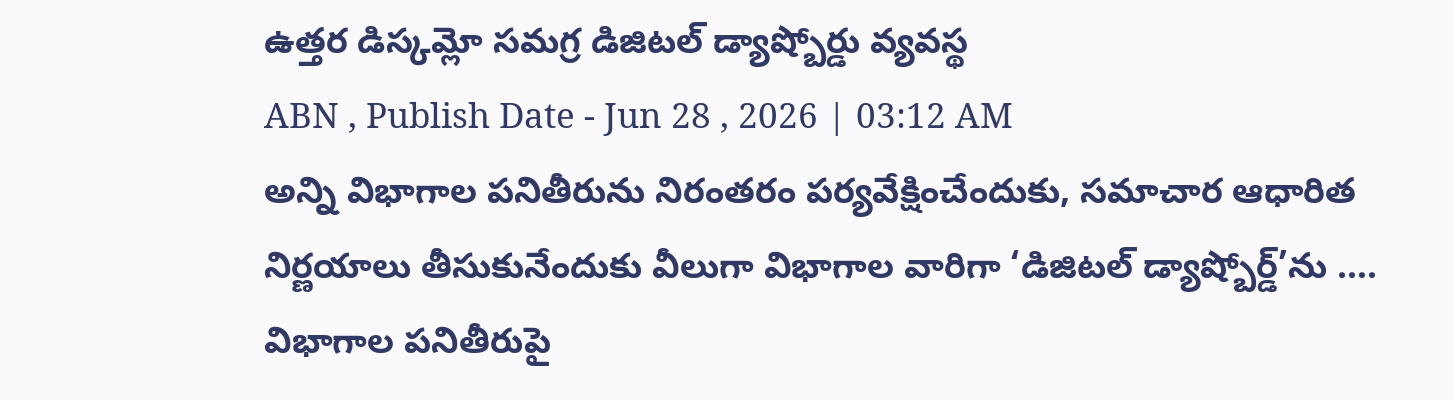ఉత్తర డిస్కమ్లో సమగ్ర డిజిటల్ డ్యాష్బోర్డు వ్యవస్థ
ABN , Publish Date - Jun 28 , 2026 | 03:12 AM
అన్ని విభాగాల పనితీరును నిరంతరం పర్యవేక్షించేందుకు, సమాచార ఆధారిత నిర్ణయాలు తీసుకునేందుకు వీలుగా విభాగాల వారిగా ‘డిజిటల్ డ్యాష్బోర్డ్’ను ....
విభాగాల పనితీరుపై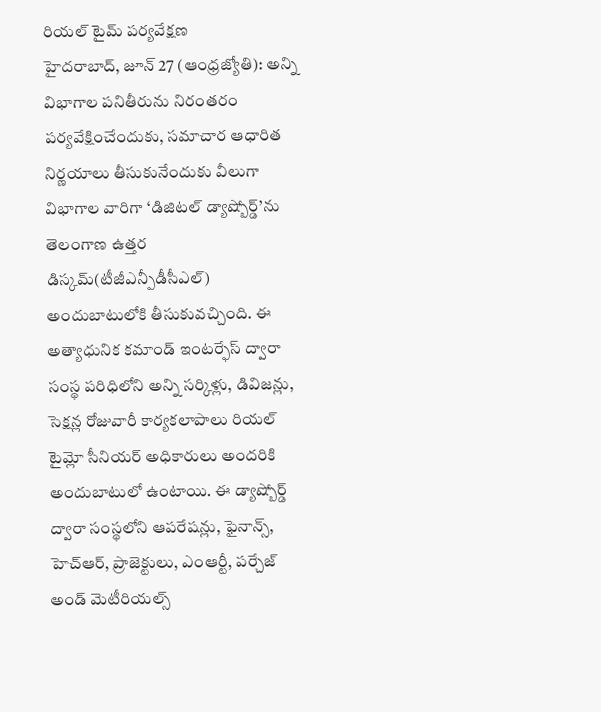రియల్ టైమ్ పర్యవేక్షణ
హైదరాబాద్, జూన్ 27 (ఆంధ్రజ్యోతి): అన్ని విభాగాల పనితీరును నిరంతరం పర్యవేక్షించేందుకు, సమాచార ఆధారిత నిర్ణయాలు తీసుకునేందుకు వీలుగా విభాగాల వారిగా ‘డిజిటల్ డ్యాష్బోర్డ్’ను తెలంగాణ ఉత్తర డిస్కమ్(టీజీఎన్పీడీసీఎల్) అందుబాటులోకి తీసుకువచ్చింది. ఈ అత్యాధునిక కమాండ్ ఇంటర్ఫేస్ ద్వారా సంస్థ పరిధిలోని అన్ని సర్కిళ్లు, డివిజన్లు, సెక్షన్ల రోజువారీ కార్యకలాపాలు రియల్ టైమ్లో సీనియర్ అధికారులు అందరికి అందుబాటులో ఉంటాయి. ఈ డ్యాష్బోర్డ్ ద్వారా సంస్థలోని ఆపరేషన్లు, ఫైనాన్స్, హెచ్ఆర్, ప్రాజెక్టులు, ఎంఆర్టీ, పర్చేజ్ అండ్ మెటీరియల్స్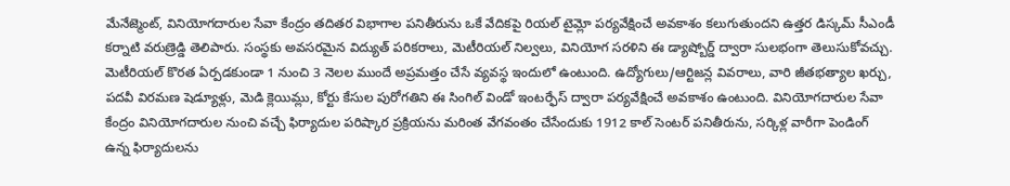మేనేజ్మెంట్, వినియోగదారుల సేవా కేంద్రం తదితర విభాగాల పనితీరును ఒకే వేదికపై రియల్ టైమ్లో పర్యవేక్షించే అవకాశం కలుగుతుందని ఉత్తర డిస్కమ్ సీఎండీ కర్నాటి వరుణ్రెడ్డి తెలిపారు. సంస్థకు అవసరమైన విద్యుత్ పరికరాలు, మెటీరియల్ నిల్వలు, వినియోగ సరళిని ఈ డ్యాష్బోర్డ్ ద్వారా సులభంగా తెలుసుకోవచ్చు. మెటీరియల్ కొరత ఏర్పడకుండా 1 నుంచి 3 నెలల ముందే అప్రమత్తం చేసే వ్యవస్థ ఇందులో ఉంటుంది. ఉద్యోగులు/ఆర్టిజన్ల వివరాలు, వారి జీతభత్యాల ఖర్చు, పదవీ విరమణ షెడ్యూళ్లు, మెడి క్లెయిమ్లు, కోర్టు కేసుల పురోగతిని ఈ సింగిల్ విండో ఇంటర్ఫేస్ ద్వారా పర్యవేక్షించే అవకాశం ఉంటుంది. వినియోగదారుల సేవా కేంద్రం వినియోగదారుల నుంచి వచ్చే ఫిర్యాదుల పరిష్కార ప్రక్రియను మరింత వేగవంతం చేసేందుకు 1912 కాల్ సెంటర్ పనితీరును, సర్కిళ్ల వారీగా పెండింగ్ ఉన్న ఫిర్యాదులను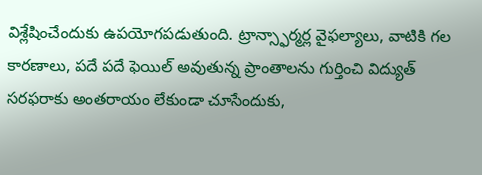విశ్లేషించేందుకు ఉపయోగపడుతుంది. ట్రాన్స్ఫార్మర్ల వైఫల్యాలు, వాటికి గల కారణాలు, పదే పదే ఫెయిల్ అవుతున్న ప్రాంతాలను గుర్తించి విద్యుత్ సరఫరాకు అంతరాయం లేకుండా చూసేందుకు,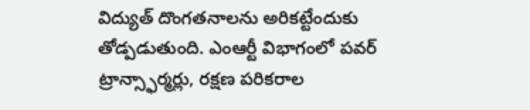విద్యుత్ దొంగతనాలను అరికట్టేందుకు తోడ్పడుతుంది. ఎంఆర్టీ విభాగంలో పవర్ ట్రాన్స్ఫార్మర్లు, రక్షణ పరికరాల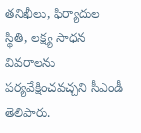తనిఖీలు, ఫిర్యాదుల స్థితి, లక్ష్య సాధన వివరాలను పర్యవేక్షించవచ్చని సీఎండీ తెలిపారు.